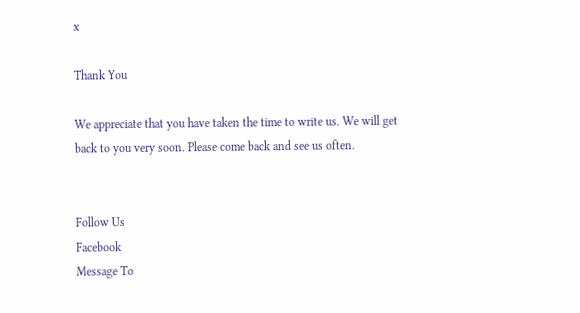x

Thank You

We appreciate that you have taken the time to write us. We will get back to you very soon. Please come back and see us often.


Follow Us
Facebook
Message To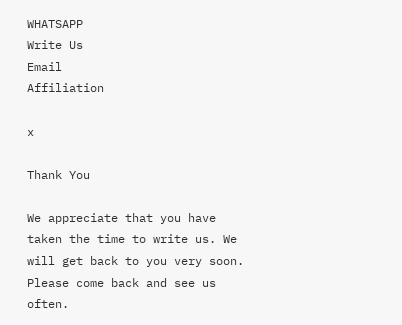WHATSAPP
Write Us
Email
Affiliation

x

Thank You

We appreciate that you have taken the time to write us. We will get back to you very soon. Please come back and see us often.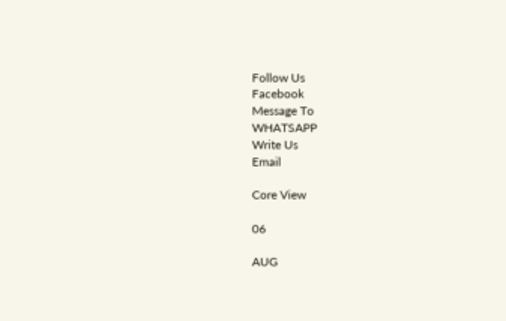Follow Us
Facebook
Message To
WHATSAPP
Write Us
Email

Core View

06

AUG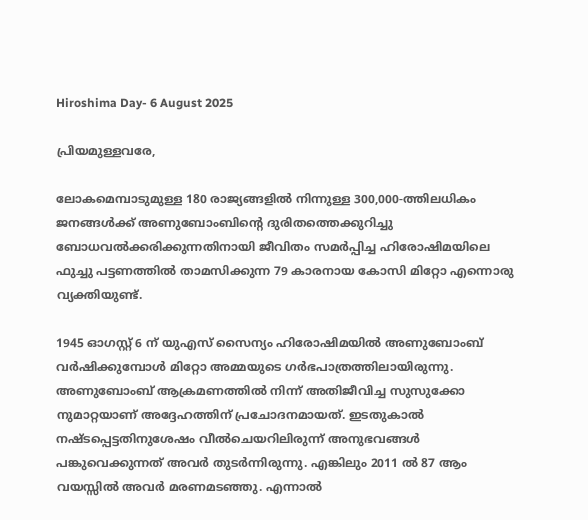Hiroshima Day- 6 August 2025

പ്രിയമുള്ളവരേ,

ലോകമെമ്പാടുമുള്ള 180 രാജ്യങ്ങളിൽ നിന്നുള്ള 300,000-ത്തിലധികം ജനങ്ങൾക്ക് അണുബോംബിന്റെ ദുരിതത്തെക്കുറിച്ചു ബോധവൽക്കരിക്കുന്നതിനായി ജീവിതം സമർപ്പിച്ച ഹിരോഷിമയിലെ ഫുച്ചു പട്ടണത്തിൽ താമസിക്കുന്ന 79 കാരനായ കോസി മിറ്റോ എന്നൊരു വ്യക്തിയുണ്ട്.

1945 ഓഗസ്റ്റ് 6 ന് യുഎസ് സൈന്യം ഹിരോഷിമയിൽ അണുബോംബ് വർഷിക്കുമ്പോൾ മിറ്റോ അമ്മയുടെ ഗർഭപാത്രത്തിലായിരുന്നു. അണുബോംബ് ആക്രമണത്തിൽ നിന്ന് അതിജീവിച്ച സുസുക്കോ നുമാറ്റയാണ് അദ്ദേഹത്തിന് പ്രചോദനമായത്. ഇടതുകാൽ നഷ്ടപ്പെട്ടതിനുശേഷം വീൽചെയറിലിരുന്ന് അനുഭവങ്ങൾ പങ്കുവെക്കുന്നത് അവർ തുടർന്നിരുന്നു. എങ്കിലും 2011 ൽ 87 ആം വയസ്സിൽ അവർ മരണമടഞ്ഞു. എന്നാൽ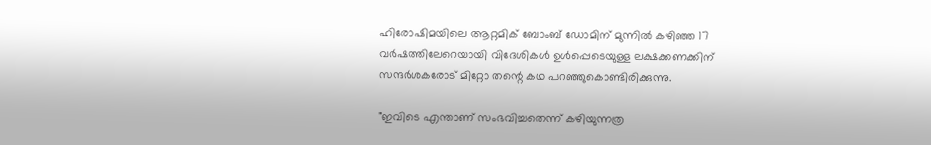ഹിരോഷിമയിലെ ആറ്റമിക് ബോംബ് ഡോമിന് മുന്നിൽ കഴിഞ്ഞ 17 വർഷത്തിലേറെയായി വിദേശികൾ ഉൾപ്പെടെയുള്ള ലക്ഷക്കണക്കിന് സന്ദർശകരോട് മിറ്റോ തന്റെ കഥ പറഞ്ഞുകൊണ്ടിരിക്കുന്നു.

"ഇവിടെ എന്താണ് സംഭവിച്ചതെന്ന് കഴിയുന്നത്ര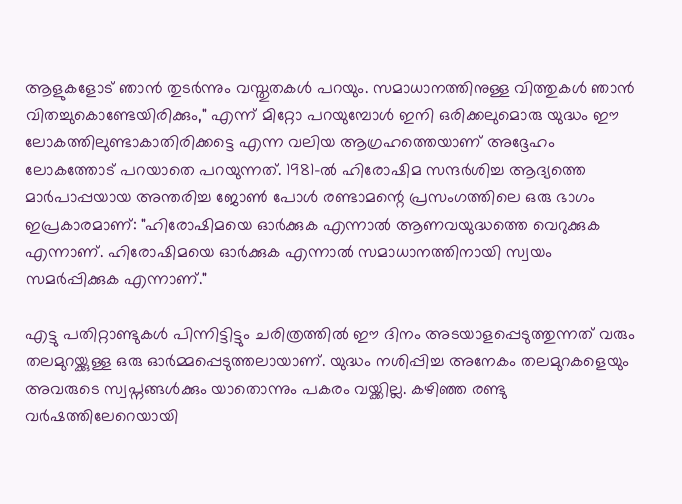ആളുകളോട് ഞാൻ തുടർന്നും വസ്തുതകൾ പറയും. സമാധാനത്തിനുള്ള വിത്തുകൾ ഞാൻ വിതച്ചുകൊണ്ടേയിരിക്കും," എന്ന് മിറ്റോ പറയുമ്പോൾ ഇനി ഒരിക്കലുമൊരു യുദ്ധം ഈ ലോകത്തിലുണ്ടാകാതിരിക്കട്ടെ എന്ന വലിയ ആഗ്രഹത്തെയാണ് അദ്ദേഹം ലോകത്തോട് പറയാതെ പറയുന്നത്. 1981-ൽ ഹിരോഷിമ സന്ദർശിച്ച ആദ്യത്തെ മാർപാപ്പയായ അന്തരിച്ച ജോൺ പോൾ രണ്ടാമന്റെ പ്രസംഗത്തിലെ ഒരു ഭാഗം ഇപ്രകാരമാണ്: "ഹിരോഷിമയെ ഓർക്കുക എന്നാൽ ആണവയുദ്ധത്തെ വെറുക്കുക എന്നാണ്. ഹിരോഷിമയെ ഓർക്കുക എന്നാൽ സമാധാനത്തിനായി സ്വയം സമർപ്പിക്കുക എന്നാണ്."

എട്ടു പതിറ്റാണ്ടുകൾ പിന്നിട്ടിട്ടും ചരിത്രത്തിൽ ഈ ദിനം അടയാളപ്പെടുത്തുന്നത് വരും തലമുറയ്ക്കുള്ള ഒരു ഓർമ്മപ്പെടുത്തലായാണ്. യുദ്ധം നശിപ്പിച്ച അനേകം തലമുറകളെയും അവരുടെ സ്വപ്നങ്ങൾക്കും യാതൊന്നും പകരം വയ്ക്കില്ല. കഴിഞ്ഞ രണ്ടു വർഷത്തിലേറെയായി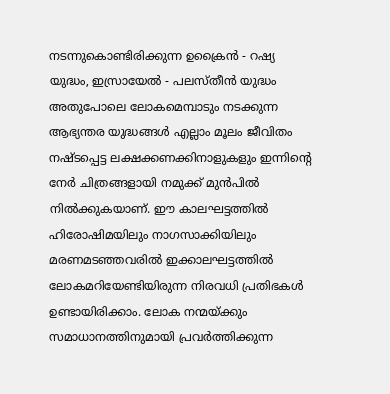നടന്നുകൊണ്ടിരിക്കുന്ന ഉക്രൈൻ - റഷ്യ യുദ്ധം, ഇസ്രായേൽ - പലസ്തീൻ യുദ്ധം അതുപോലെ ലോകമെമ്പാടും നടക്കുന്ന ആഭ്യന്തര യുദ്ധങ്ങൾ എല്ലാം മൂലം ജീവിതം നഷ്ടപ്പെട്ട ലക്ഷക്കണക്കിനാളുകളും ഇന്നിന്റെ നേർ ചിത്രങ്ങളായി നമുക്ക് മുൻപിൽ നിൽക്കുകയാണ്. ഈ കാലഘട്ടത്തിൽ ഹിരോഷിമയിലും നാഗസാക്കിയിലും മരണമടഞ്ഞവരിൽ ഇക്കാലഘട്ടത്തിൽ ലോകമറിയേണ്ടിയിരുന്ന നിരവധി പ്രതിഭകൾ ഉണ്ടായിരിക്കാം. ലോക നന്മയ്ക്കും സമാധാനത്തിനുമായി പ്രവർത്തിക്കുന്ന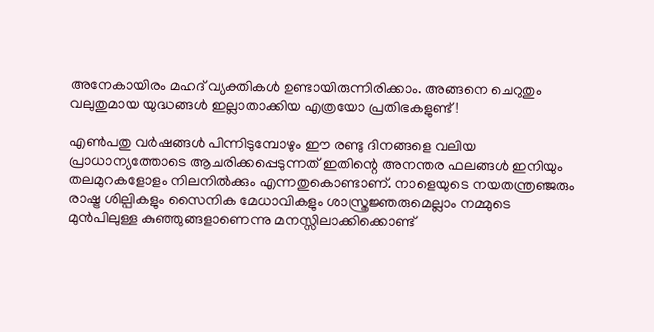അനേകായിരം മഹദ് വ്യക്തികൾ ഉണ്ടായിരുന്നിരിക്കാം. അങ്ങനെ ചെറുതും വലുതുമായ യുദ്ധങ്ങൾ ഇല്ലാതാക്കിയ എത്രയോ പ്രതിഭകളുണ്ട്!

എൺപതു വർഷങ്ങൾ പിന്നിടുമ്പോഴും ഈ രണ്ടു ദിനങ്ങളെ വലിയ പ്രാധാന്യത്തോടെ ആചരിക്കപ്പെടുന്നത് ഇതിന്റെ അനന്തര ഫലങ്ങൾ ഇനിയും തലമുറകളോളം നിലനിൽക്കും എന്നതുകൊണ്ടാണ്. നാളെയുടെ നയതന്ത്രഞ്ജരും രാഷ്ട്ര ശില്പികളും സൈനിക മേധാവികളും ശാസ്ത്രജ്ഞരുമെല്ലാം നമ്മുടെ മുൻപിലുള്ള കുഞ്ഞുങ്ങളാണെന്നു മനസ്സിലാക്കിക്കൊണ്ട്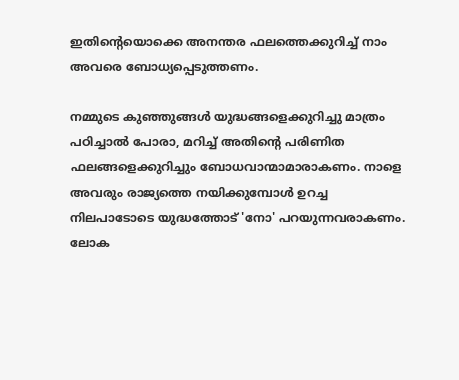ഇതിന്റെയൊക്കെ അനന്തര ഫലത്തെക്കുറിച്ച് നാം അവരെ ബോധ്യപ്പെടുത്തണം.

നമ്മുടെ കുഞ്ഞുങ്ങൾ യുദ്ധങ്ങളെക്കുറിച്ചു മാത്രം പഠിച്ചാൽ പോരാ, മറിച്ച് അതിന്റെ പരിണിത ഫലങ്ങളെക്കുറിച്ചും ബോധവാന്മാമാരാകണം. നാളെ അവരും രാജ്യത്തെ നയിക്കുമ്പോൾ ഉറച്ച നിലപാടോടെ യുദ്ധത്തോട് 'നോ' പറയുന്നവരാകണം. ലോക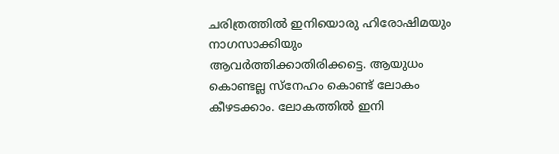ചരിത്രത്തിൽ ഇനിയൊരു ഹിരോഷിമയും നാഗസാക്കിയും ആവർത്തിക്കാതിരിക്കട്ടെ. ആയുധം കൊണ്ടല്ല സ്നേഹം കൊണ്ട് ലോകം കീഴടക്കാം. ലോകത്തിൽ ഇനി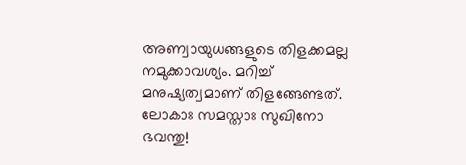അണ്വായുധങ്ങളുടെ തിളക്കമല്ല നമുക്കാവശ്യം. മറിച്ച് മനുഷ്യത്വമാണ് തിളങ്ങേണ്ടത്. ലോകാഃ സമസ്താഃ സുഖിനോ ഭവന്തു!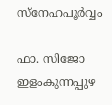സ്നേഹപൂർവ്വം

ഫാ. സിജോ ഇളംകുന്നപ്പുഴ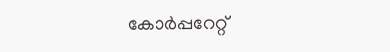കോർപ്പറേറ്റ്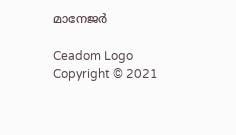മാനേജർ

Ceadom Logo
Copyright © 2021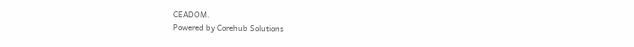CEADOM.
Powered by Corehub Solutions